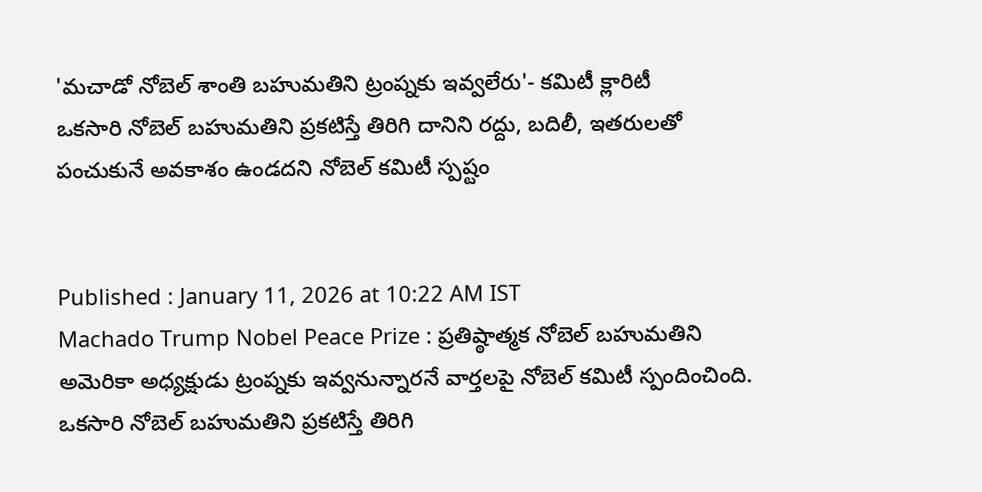'మచాడో నోబెల్ శాంతి బహుమతిని ట్రంప్నకు ఇవ్వలేరు'- కమిటీ క్లారిటీ
ఒకసారి నోబెల్ బహుమతిని ప్రకటిస్తే తిరిగి దానిని రద్దు, బదిలీ, ఇతరులతో పంచుకునే అవకాశం ఉండదని నోబెల్ కమిటీ స్పష్టం


Published : January 11, 2026 at 10:22 AM IST
Machado Trump Nobel Peace Prize : ప్రతిష్ఠాత్మక నోబెల్ బహుమతిని అమెరికా అధ్యక్షుడు ట్రంప్నకు ఇవ్వనున్నారనే వార్తలపై నోబెల్ కమిటీ స్పందించింది. ఒకసారి నోబెల్ బహుమతిని ప్రకటిస్తే తిరిగి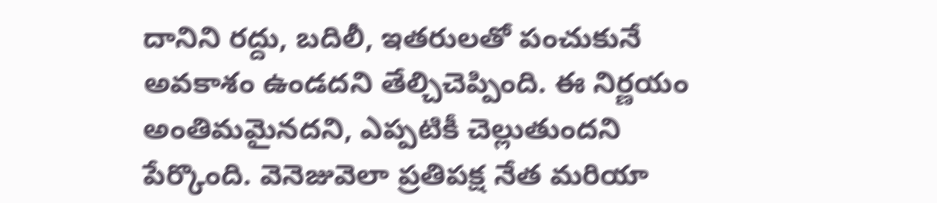దానిని రద్దు, బదిలీ, ఇతరులతో పంచుకునే అవకాశం ఉండదని తేల్చిచెప్పింది. ఈ నిర్ణయం అంతిమమైనదని, ఎప్పటికీ చెల్లుతుందని పేర్కొంది. వెనెజువెలా ప్రతిపక్ష నేత మరియా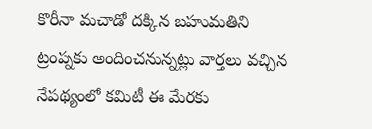కొరీనా మచాడో దక్కిన బహుమతిని ట్రంప్నకు అందించనున్నట్లు వార్తలు వచ్చిన నేపథ్యంలో కమిటీ ఈ మేరకు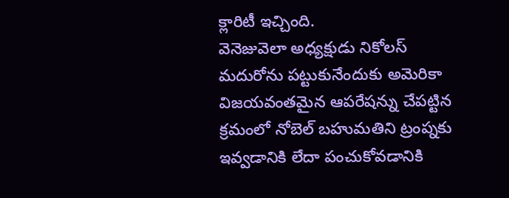క్లారిటీ ఇచ్చింది.
వెనెజువెలా అధ్యక్షుడు నికోలస్ మదురోను పట్టుకునేందుకు అమెరికా విజయవంతమైన ఆపరేషన్ను చేపట్టిన క్రమంలో నోబెల్ బహుమతిని ట్రంప్నకు ఇవ్వడానికి లేదా పంచుకోవడానికి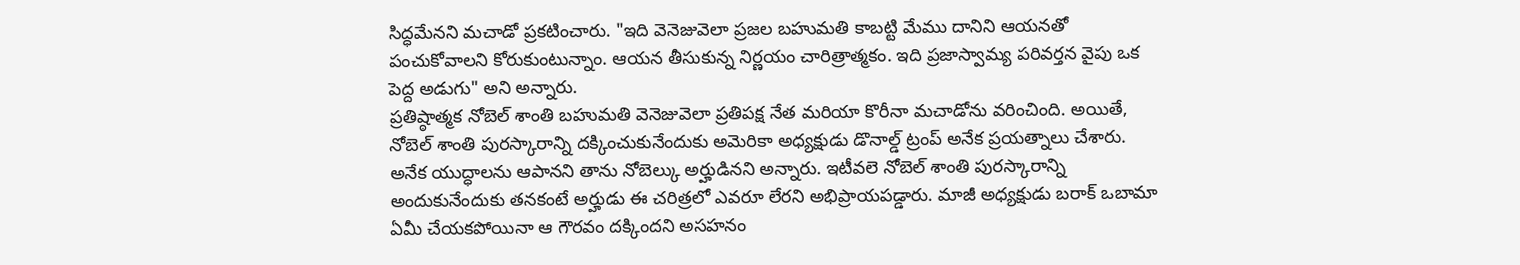సిద్ధమేనని మచాడో ప్రకటించారు. "ఇది వెనెజువెలా ప్రజల బహుమతి కాబట్టి మేము దానిని ఆయనతో పంచుకోవాలని కోరుకుంటున్నాం. ఆయన తీసుకున్న నిర్ణయం చారిత్రాత్మకం. ఇది ప్రజాస్వామ్య పరివర్తన వైపు ఒక పెద్ద అడుగు" అని అన్నారు.
ప్రతిష్ఠాత్మక నోబెల్ శాంతి బహుమతి వెనెజువెలా ప్రతిపక్ష నేత మరియా కొరీనా మచాడోను వరించింది. అయితే, నోబెల్ శాంతి పురస్కారాన్ని దక్కించుకునేందుకు అమెరికా అధ్యక్షుడు డొనాల్డ్ ట్రంప్ అనేక ప్రయత్నాలు చేశారు. అనేక యుద్ధాలను ఆపానని తాను నోబెల్కు అర్హుడినని అన్నారు. ఇటీవలె నోబెల్ శాంతి పురస్కారాన్ని అందుకునేందుకు తనకంటే అర్హుడు ఈ చరిత్రలో ఎవరూ లేరని అభిప్రాయపడ్డారు. మాజీ అధ్యక్షుడు బరాక్ ఒబామా ఏమీ చేయకపోయినా ఆ గౌరవం దక్కిందని అసహనం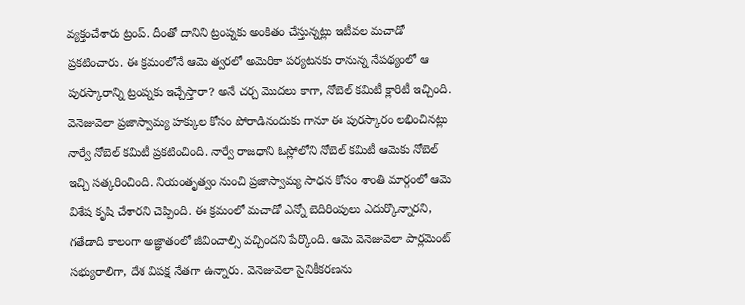వ్యక్తంచేశారు ట్రంప్. దీంతో దానిని ట్రంప్నకు అంకితం చేస్తున్నట్లు ఇటీవల మచాడో ప్రకటించారు. ఈ క్రమంలోనే ఆమె త్వరలో అమెరికా పర్యటనకు రానున్న నేపథ్యంలో ఆ పురస్కారాన్ని ట్రంప్నకు ఇచ్చేస్తారా? అనే చర్చ మొదలు కాగా, నోబెల్ కమిటీ క్లారిటీ ఇచ్చింది.
వెనెజువెలా ప్రజాస్వామ్య హక్కుల కోసం పోరాడినందుకు గానూ ఈ పురస్కారం లభించినట్లు నార్వే నోబెల్ కమిటీ ప్రకటించింది. నార్వే రాజధాని ఓస్లోలోని నోబెల్ కమిటీ ఆమెకు నోబెల్ ఇచ్చి సత్కరించింది. నియంతృత్వం నుంచి ప్రజాస్వామ్య సాధన కోసం శాంతి మార్గంలో ఆమె విశేష కృషి చేశారని చెప్పింది. ఈ క్రమంలో మచాడో ఎన్నో బెదిరింపులు ఎదుర్కొన్నారని, గతేడాది కాలంగా అజ్ఞాతంలో జీవించాల్సి వచ్చిందని పేర్కొంది. ఆమె వెనెజువెలా పార్లమెంట్ సభ్యురాలిగా, దేశ విపక్ష నేతగా ఉన్నారు. వెనెజువెలా సైనికీకరణను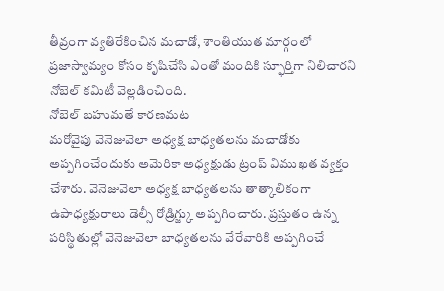తీవ్రంగా వ్యతిరేకించిన మచాడో, శాంతియుత మార్గంలో ప్రజాస్వామ్యం కోసం కృషిచేసి ఎంతో మందికి స్ఫూర్తిగా నిలిచారని నోబెల్ కమిటీ వెల్లడించింది.
నోబెల్ బహుమతే కారణమట
మరోవైపు వెనెజువెలా అధ్యక్ష బాధ్యతలను మచాడోకు అప్పగించేందుకు అమెరికా అధ్యక్షుడు ట్రంప్ విముఖత వ్యక్తం చేశారు. వెనెజువెలా అధ్యక్ష బాధ్యతలను తాత్కాలికంగా ఉపాధ్యక్షురాలు డెల్సీ రోడ్రిగ్జ్కు అప్పగించారు. ప్రస్తుతం ఉన్న పరిస్థితుల్లో వెనెజువెలా బాధ్యతలను వేరేవారికి అప్పగించే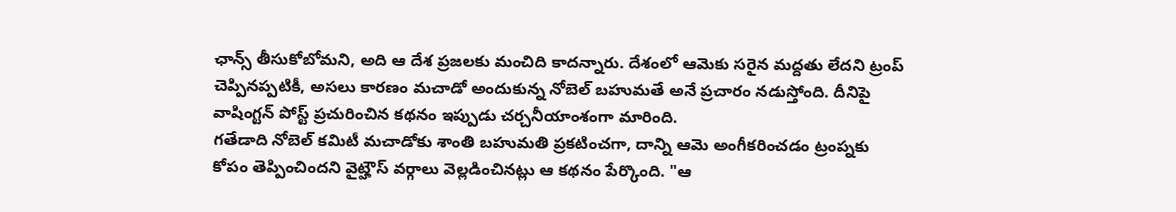ఛాన్స్ తీసుకోబోమని, అది ఆ దేశ ప్రజలకు మంచిది కాదన్నారు. దేశంలో ఆమెకు సరైన మద్దతు లేదని ట్రంప్ చెప్పినప్పటికీ, అసలు కారణం మచాడో అందుకున్న నోబెల్ బహుమతే అనే ప్రచారం నడుస్తోంది. దీనిపై వాషింగ్టన్ పోస్ట్ ప్రచురించిన కథనం ఇప్పుడు చర్చనీయాంశంగా మారింది.
గతేడాది నోబెల్ కమిటీ మచాడోకు శాంతి బహుమతి ప్రకటించగా, దాన్ని ఆమె అంగీకరించడం ట్రంప్నకు కోపం తెప్పించిందని వైట్హౌస్ వర్గాలు వెల్లడించినట్లు ఆ కథనం పేర్కొంది. "ఆ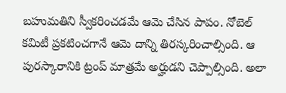బహుమతిని స్వీకరించడమే ఆమె చేసిన పాపం. నోబెల్ కమిటీ ప్రకటించగానే ఆమె దాన్ని తిరస్కరించాల్సింది. ఆ పురస్కారానికి ట్రంప్ మాత్రమే అర్హుడని చెప్పాల్సింది. అలా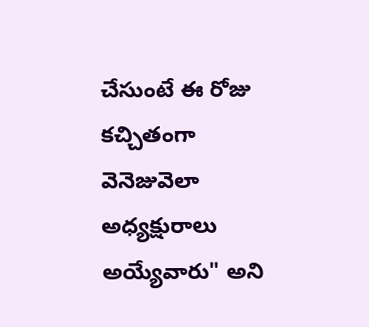చేసుంటే ఈ రోజు కచ్చితంగా వెనెజువెలా అధ్యక్షురాలు అయ్యేవారు" అని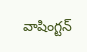వాషింగ్టన్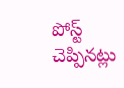పోస్ట్ చెప్పినట్లు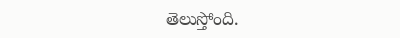తెలుస్తోంది.